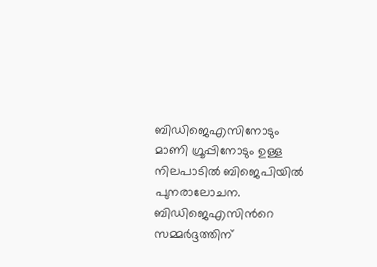ബിഡിജെഎസിനോടും മാണി ഗ്രൂപ്പിനോടും ഉള്ള നിലപാടില്‍ ബിജെപിയില്‍ പുനരാലോചന. ബിഡിജെഎസിന്‍റെ സമ്മര്‍ദ്ദത്തിന്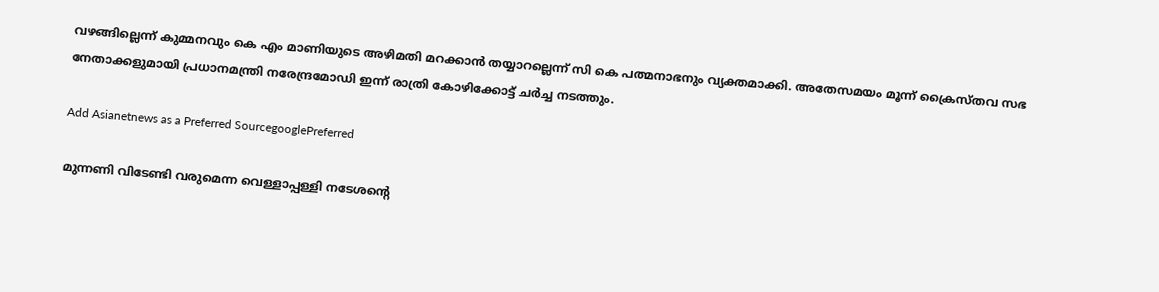വഴങ്ങില്ലെന്ന് കുമ്മനവും കെ എം മാണിയുടെ അഴിമതി മറക്കാന്‍ തയ്യാറല്ലെന്ന് സി കെ പത്മനാഭനും വ്യക്തമാക്കി. അതേസമയം മൂന്ന് ക്രൈസ്തവ സഭ നേതാക്കളുമായി പ്രധാനമന്ത്രി നരേന്ദ്രമോഡി ഇന്ന് രാത്രി കോഴിക്കോട്ട് ചര്‍ച്ച നടത്തും.

Add Asianetnews as a Preferred SourcegooglePreferred

മുന്നണി വിടേണ്ടി വരുമെന്ന വെള്ളാപ്പള്ളി നടേശന്‍റെ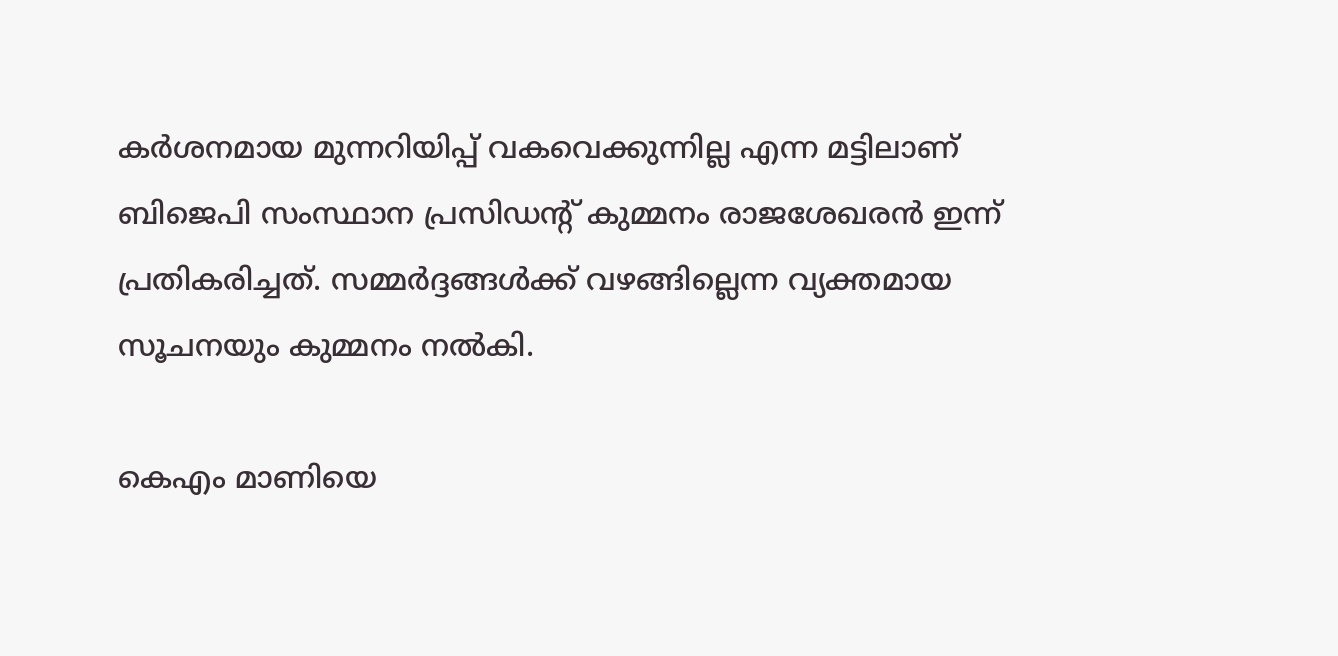കര്‍ശനമായ മുന്നറിയിപ്പ് വകവെക്കുന്നില്ല എന്ന മട്ടിലാണ് ബിജെപി സംസ്ഥാന പ്രസിഡന്റ് കുമ്മനം രാജശേഖരന്‍ ഇന്ന് പ്രതികരിച്ചത്. സമ്മര്‍ദ്ദങ്ങള്‍ക്ക് വഴങ്ങില്ലെന്ന വ്യക്തമായ സൂചനയും കുമ്മനം നല്‍കി.

കെഎം മാണിയെ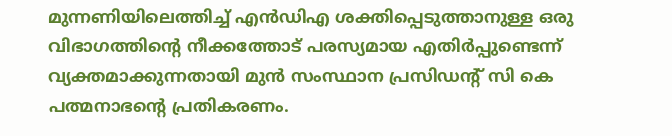മുന്നണിയിലെത്തിച്ച് എന്‍ഡിഎ ശക്തിപ്പെടുത്താനുള്ള ഒരു വിഭാഗത്തിന്‍റെ നീക്കത്തോട് പരസ്യമായ എതിര്‍പ്പുണ്ടെന്ന് വ്യക്തമാക്കുന്നതായി മുന്‍ സംസ്ഥാന പ്രസിഡന്റ് സി കെ പത്മനാഭന്‍റെ പ്രതികരണം.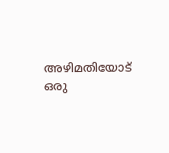അഴിമതിയോട് ഒരു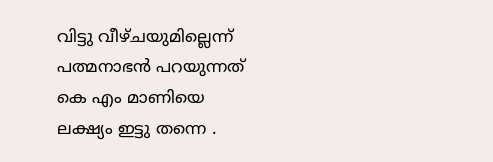വിട്ടു വീഴ്ചയുമില്ലെന്ന് പത്മനാഭന്‍ പറയുന്നത് കെ എം മാണിയെ ലക്ഷ്യം ഇട്ടു തന്നെ .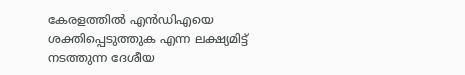കേരളത്തില്‍ എന്‍ഡിഎയെ ശക്തിപ്പെടുത്തുക എന്ന ലക്ഷ്യമിട്ട് നടത്തുന്ന ദേശീയ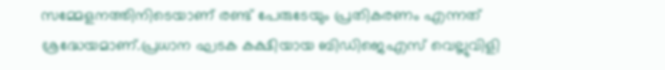സമ്മേളനത്തിനിടെയാണ് രണ്ട് പേരുടേയും പ്രതികരണം എന്നത് ശ്രദ്ധേയമാണ്.പ്രധാന ഘടക കക്ഷിയായ ബിഡിജെഎസ് വെല്ലുവിളി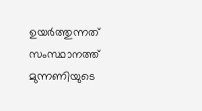ഉയര്‍ത്തുന്നത് സംസ്ഥാനത്ത് മുന്നണിയുടെ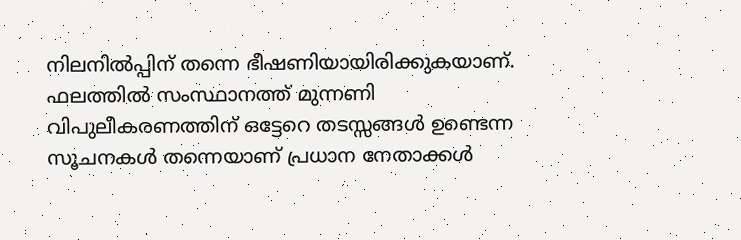നിലനില്‍പ്പിന് തന്നെ ഭീഷണിയായിരിക്കുകയാണ്. ഫലത്തില്‍ സംസ്ഥാനത്ത് മുന്നണി വിപുലീകരണത്തിന് ഒട്ടേറെ തടസ്സങ്ങള്‍ ഉണ്ടെന്ന സൂചനകള്‍ തന്നെയാണ് പ്രധാന നേതാക്കള്‍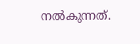നല്‍കുന്നത്.